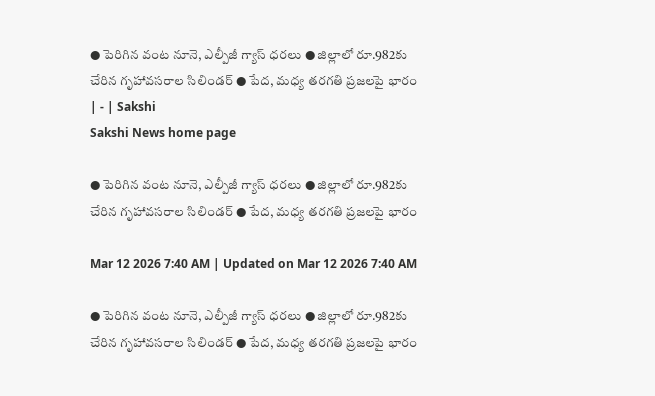● పెరిగిన వంట నూనె, ఎల్పీజీ గ్యాస్‌ ధరలు ● జిల్లాలో రూ.982కు చేరిన గృహావసరాల సిలిండర్‌ ● పేద, మధ్య తరగతి ప్రజలపై భారం | - | Sakshi
Sakshi News home page

● పెరిగిన వంట నూనె, ఎల్పీజీ గ్యాస్‌ ధరలు ● జిల్లాలో రూ.982కు చేరిన గృహావసరాల సిలిండర్‌ ● పేద, మధ్య తరగతి ప్రజలపై భారం

Mar 12 2026 7:40 AM | Updated on Mar 12 2026 7:40 AM

● పెరిగిన వంట నూనె, ఎల్పీజీ గ్యాస్‌ ధరలు ● జిల్లాలో రూ.982కు చేరిన గృహావసరాల సిలిండర్‌ ● పేద, మధ్య తరగతి ప్రజలపై భారం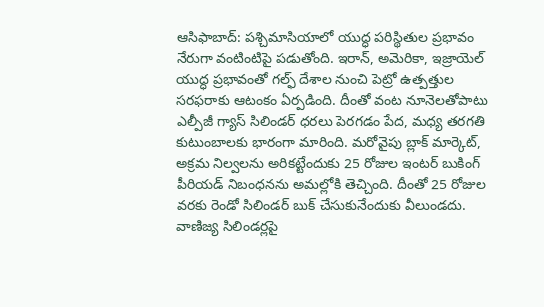ఆసిఫాబాద్‌: పశ్చిమాసియాలో యుద్ధ పరిస్థితుల ప్రభావం నేరుగా వంటింటిపై పడుతోంది. ఇరాన్‌, అమెరికా, ఇజ్రాయెల్‌ యుద్ధ ప్రభావంతో గల్ఫ్‌ దేశాల నుంచి పెట్రో ఉత్పత్తుల సరఫరాకు ఆటంకం ఏర్పడింది. దీంతో వంట నూనెలతోపాటు ఎల్పీజీ గ్యాస్‌ సిలిండర్‌ ధరలు పెరగడం పేద, మధ్య తరగతి కుటుంబాలకు భారంగా మారింది. మరోవైపు బ్లాక్‌ మార్కెట్‌, అక్రమ నిల్వలను అరికట్టేందుకు 25 రోజుల ఇంటర్‌ బుకింగ్‌ పీరియడ్‌ నిబంధనను అమల్లోకి తెచ్చింది. దీంతో 25 రోజుల వరకు రెండో సిలిండర్‌ బుక్‌ చేసుకునేందుకు వీలుండదు. వాణిజ్య సిలిండర్లపై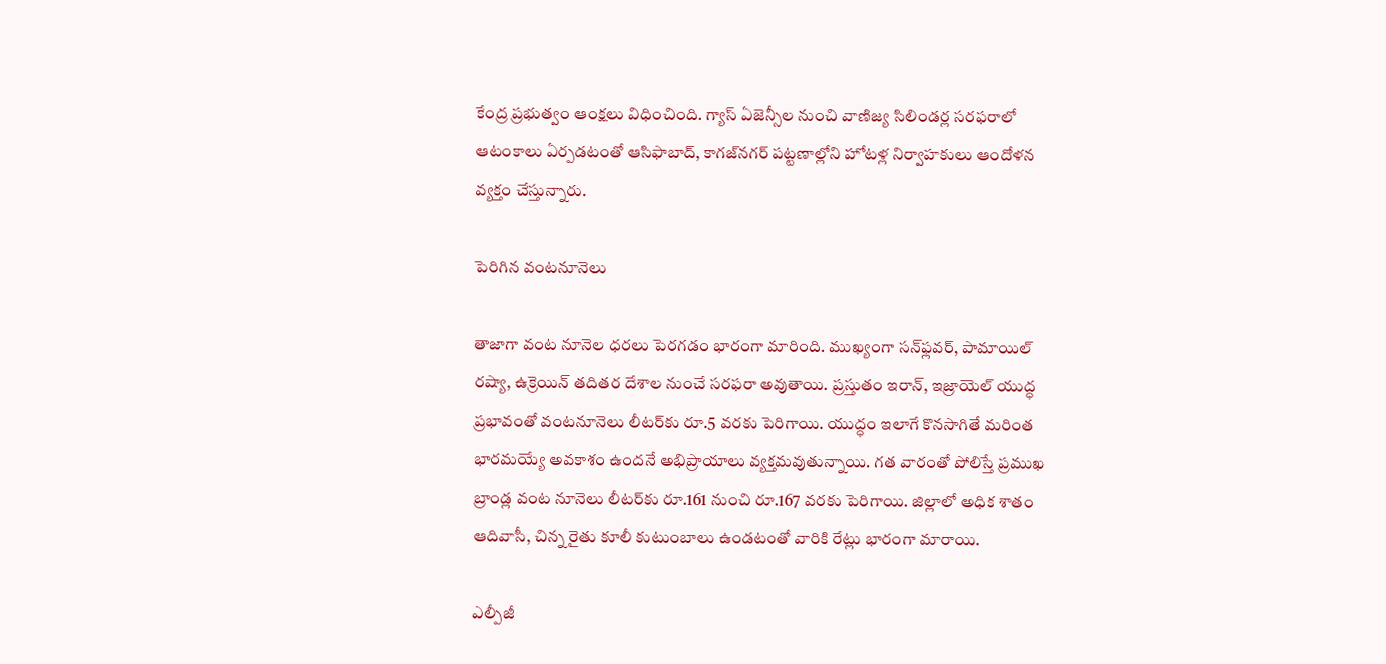కేంద్ర ప్రభుత్వం ఆంక్షలు విధించింది. గ్యాస్‌ ఏజెన్సీల నుంచి వాణిజ్య సిలిండర్ల సరఫరాలో ఆటంకాలు ఏర్పడటంతో ఆసిఫాబాద్‌, కాగజ్‌నగర్‌ పట్టణాల్లోని హోటళ్ల నిర్వాహకులు ఆందోళన వ్యక్తం చేస్తున్నారు.

పెరిగిన వంటనూనెలు

తాజాగా వంట నూనెల ధరలు పెరగడం భారంగా మారింది. ముఖ్యంగా సన్‌ఫ్లవర్‌, పామాయిల్‌ రష్యా, ఉక్రెయిన్‌ తదితర దేశాల నుంచే సరఫరా అవుతాయి. ప్రస్తుతం ఇరాన్‌, ఇజ్రాయెల్‌ యుద్ధ ప్రభావంతో వంటనూనెలు లీటర్‌కు రూ.5 వరకు పెరిగాయి. యుద్ధం ఇలాగే కొనసాగితే మరింత భారమయ్యే అవకాశం ఉందనే అభిప్రాయాలు వ్యక్తమవుతున్నాయి. గత వారంతో పోలిస్తే ప్రముఖ బ్రాండ్ల వంట నూనెలు లీటర్‌కు రూ.161 నుంచి రూ.167 వరకు పెరిగాయి. జిల్లాలో అధిక శాతం ఆదివాసీ, చిన్న రైతు కూలీ కుటుంబాలు ఉండటంతో వారికి రేట్లు భారంగా మారాయి.

ఎల్పీజీ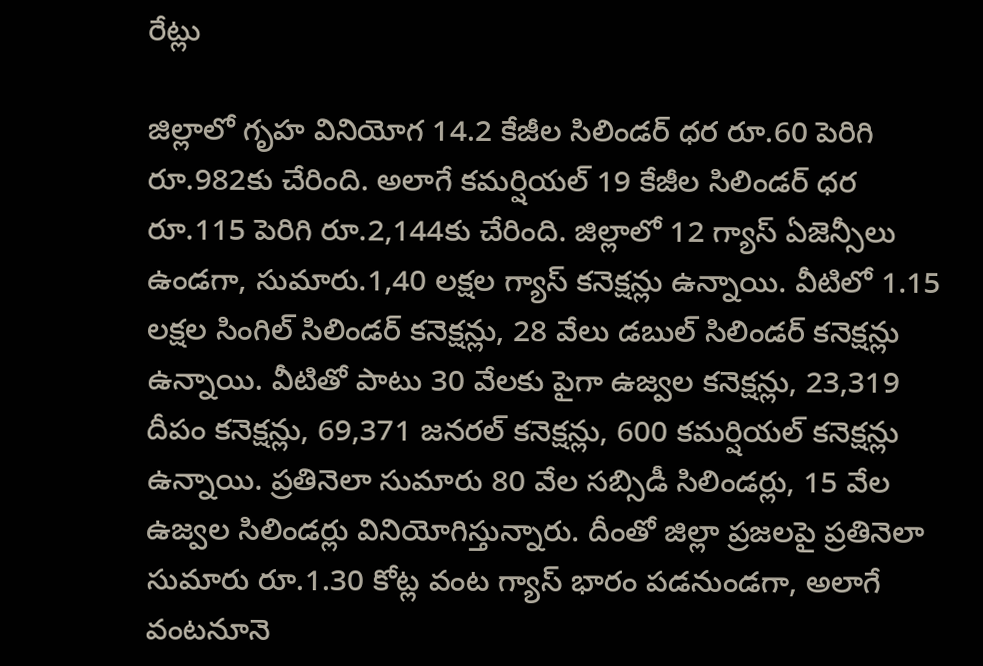రేట్లు

జిల్లాలో గృహ వినియోగ 14.2 కేజీల సిలిండర్‌ ధర రూ.60 పెరిగి రూ.982కు చేరింది. అలాగే కమర్షియల్‌ 19 కేజీల సిలిండర్‌ ధర రూ.115 పెరిగి రూ.2,144కు చేరింది. జిల్లాలో 12 గ్యాస్‌ ఏజెన్సీలు ఉండగా, సుమారు.1,40 లక్షల గ్యాస్‌ కనెక్షన్లు ఉన్నాయి. వీటిలో 1.15 లక్షల సింగిల్‌ సిలిండర్‌ కనెక్షన్లు, 28 వేలు డబుల్‌ సిలిండర్‌ కనెక్షన్లు ఉన్నాయి. వీటితో పాటు 30 వేలకు పైగా ఉజ్వల కనెక్షన్లు, 23,319 దీపం కనెక్షన్లు, 69,371 జనరల్‌ కనెక్షన్లు, 600 కమర్షియల్‌ కనెక్షన్లు ఉన్నాయి. ప్రతినెలా సుమారు 80 వేల సబ్సిడీ సిలిండర్లు, 15 వేల ఉజ్వల సిలిండర్లు వినియోగిస్తున్నారు. దీంతో జిల్లా ప్రజలపై ప్రతినెలా సుమారు రూ.1.30 కోట్ల వంట గ్యాస్‌ భారం పడనుండగా, అలాగే వంటనూనె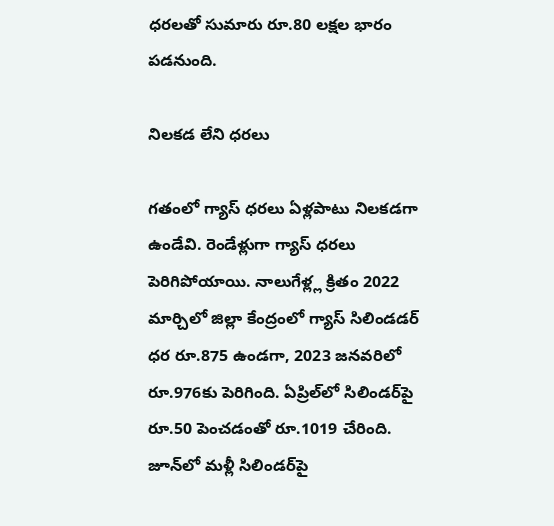ధరలతో సుమారు రూ.80 లక్షల భారం పడనుంది.

నిలకడ లేని ధరలు

గతంలో గ్యాస్‌ ధరలు ఏళ్లపాటు నిలకడగా ఉండేవి. రెండేళ్లుగా గ్యాస్‌ ధరలు పెరిగిపోయాయి. నాలుగేళ్ల్ల క్రితం 2022 మార్చిలో జిల్లా కేంద్రంలో గ్యాస్‌ సిలిండడర్‌ ధర రూ.875 ఉండగా, 2023 జనవరిలో రూ.976కు పెరిగింది. ఏప్రిల్‌లో సిలిండర్‌పై రూ.50 పెంచడంతో రూ.1019 చేరింది. జూన్‌లో మళ్లీ సిలిండర్‌పై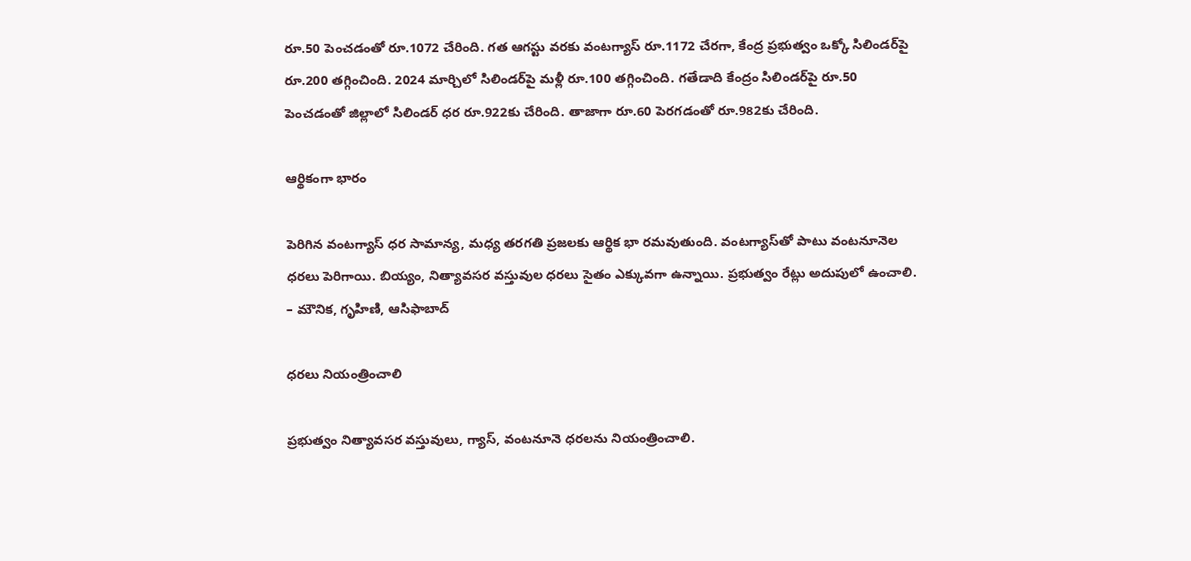రూ.50 పెంచడంతో రూ.1072 చేరింది. గత ఆగస్టు వరకు వంటగ్యాస్‌ రూ.1172 చేరగా, కేంద్ర ప్రభుత్వం ఒక్కో సిలిండర్‌పై రూ.200 తగ్గించింది. 2024 మార్చిలో సిలిండర్‌పై మళ్లీ రూ.100 తగ్గించింది. గతేడాది కేంద్రం సిలిండర్‌పై రూ.50 పెంచడంతో జిల్లాలో సిలిండర్‌ ధర రూ.922కు చేరింది. తాజాగా రూ.60 పెరగడంతో రూ.982కు చేరింది.

ఆర్థికంగా భారం

పెరిగిన వంటగ్యాస్‌ ధర సామాన్య, మధ్య తరగతి ప్రజలకు ఆర్థిక భా రమవుతుంది. వంటగ్యాస్‌తో పాటు వంటనూనెల ధరలు పెరిగాయి. బియ్యం, నిత్యావసర వస్తువుల ధరలు సైతం ఎక్కువగా ఉన్నాయి. ప్రభుత్వం రేట్లు అదుపులో ఉంచాలి. – మౌనిక, గృహిణి, ఆసిఫాబాద్‌

ధరలు నియంత్రించాలి

ప్రభుత్వం నిత్యావసర వస్తువులు, గ్యాస్‌, వంటనూనె ధరలను నియంత్రించాలి.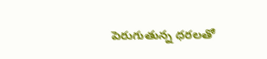పెరుగుతున్న ధరలతో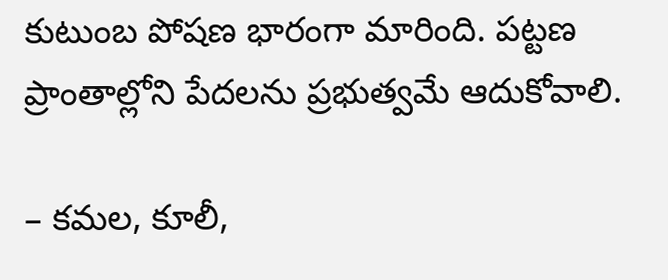కుటుంబ పోషణ భారంగా మారింది. పట్టణ ప్రాంతాల్లోని పేదలను ప్రభుత్వమే ఆదుకోవాలి.

– కమల, కూలీ,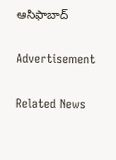ఆసిఫాబాద్‌

Advertisement

Related News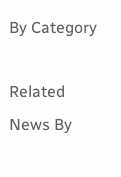By Category

Related News By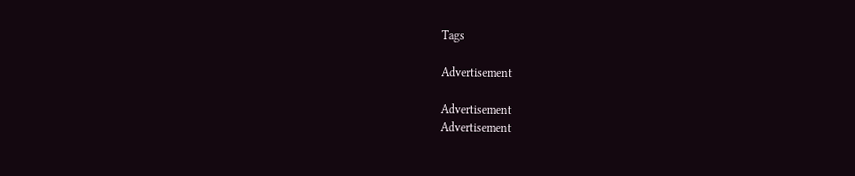Tags

Advertisement

Advertisement
Advertisement